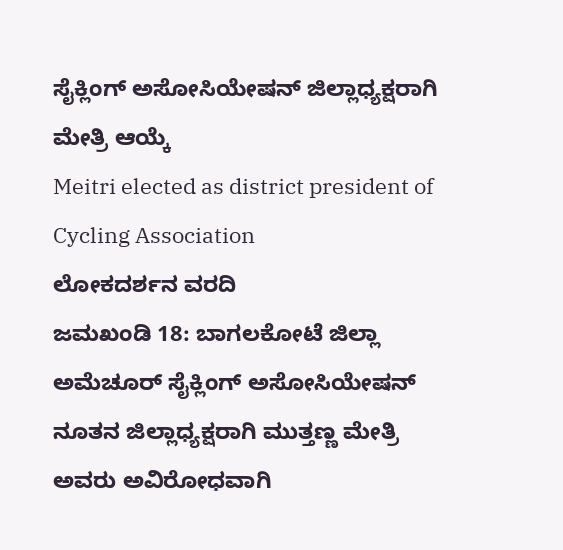ಸೈಕ್ಲಿಂಗ್ ಅಸೋಸಿಯೇಷನ್ ಜಿಲ್ಲಾಧ್ಯಕ್ಷರಾಗಿ ಮೇತ್ರಿ ಆಯ್ಕೆ
Meitri elected as district president of Cycling Association
ಲೋಕದರ್ಶನ ವರದಿ
ಜಮಖಂಡಿ 18: ಬಾಗಲಕೋಟೆ ಜಿಲ್ಲಾ ಅಮೆಚೂರ್ ಸೈಕ್ಲಿಂಗ್ ಅಸೋಸಿಯೇಷನ್ ನೂತನ ಜಿಲ್ಲಾಧ್ಯಕ್ಷರಾಗಿ ಮುತ್ತಣ್ಣ ಮೇತ್ರಿ ಅವರು ಅವಿರೋಧವಾಗಿ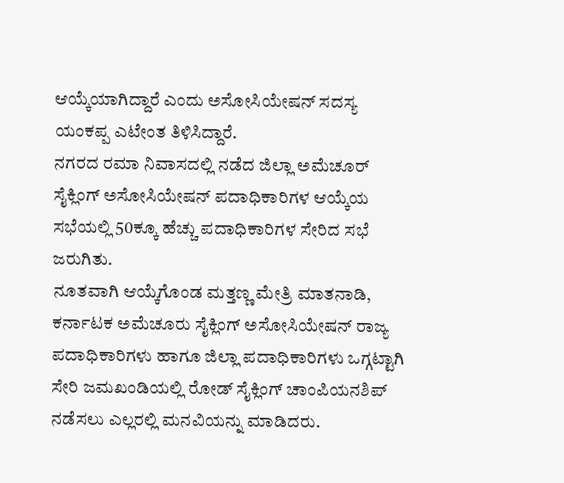ಆಯ್ಕೆಯಾಗಿದ್ದಾರೆ ಎಂದು ಅಸೋಸಿಯೇಷನ್ ಸದಸ್ಯ ಯಂಕಪ್ಪ ಎಟೇಂತ ತಿಳಿಸಿದ್ದಾರೆ.
ನಗರದ ರಮಾ ನಿವಾಸದಲ್ಲಿ ನಡೆದ ಜಿಲ್ಲಾ ಅಮೆಚೂರ್ ಸೈಕ್ಲಿಂಗ್ ಅಸೋಸಿಯೇಷನ್ ಪದಾಧಿಕಾರಿಗಳ ಆಯ್ಕೆಯ ಸಭೆಯಲ್ಲಿ 50ಕ್ಕೂ ಹೆಚ್ಚು ಪದಾಧಿಕಾರಿಗಳ ಸೇರಿದ ಸಭೆ ಜರುಗಿತು.
ನೂತವಾಗಿ ಆಯ್ಕೆಗೊಂಡ ಮತ್ತಣ್ಣ ಮೇತ್ರಿ ಮಾತನಾಡಿ, ಕರ್ನಾಟಕ ಅಮೆಚೂರು ಸೈಕ್ಲಿಂಗ್ ಅಸೋಸಿಯೇಷನ್ ರಾಜ್ಯ ಪದಾಧಿಕಾರಿಗಳು ಹಾಗೂ ಜಿಲ್ಲಾ ಪದಾಧಿಕಾರಿಗಳು ಒಗ್ಗಟ್ಟಾಗಿ ಸೇರಿ ಜಮಖಂಡಿಯಲ್ಲಿ ರೋಡ್ ಸೈಕ್ಲಿಂಗ್ ಚಾಂಪಿಯನಶಿಪ್ ನಡೆಸಲು ಎಲ್ಲರಲ್ಲಿ ಮನವಿಯನ್ನು ಮಾಡಿದರು.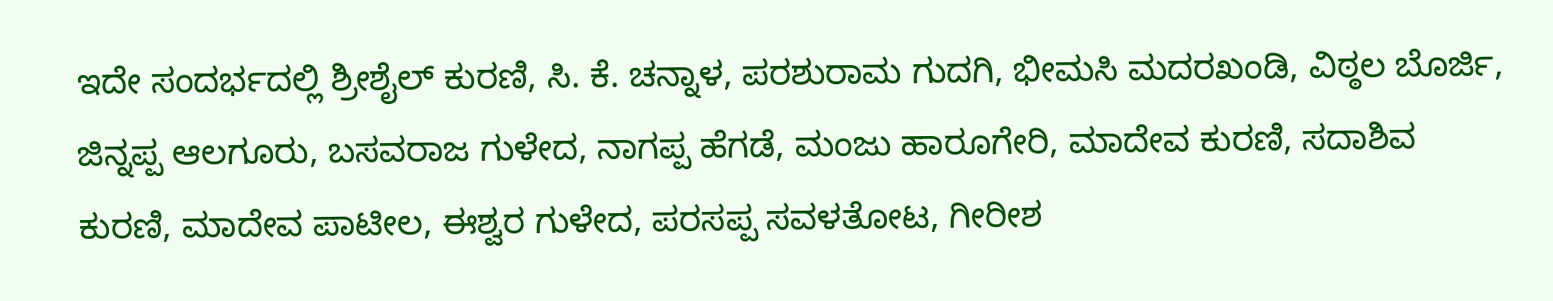ಇದೇ ಸಂದರ್ಭದಲ್ಲಿ ಶ್ರೀಶೈಲ್ ಕುರಣಿ, ಸಿ. ಕೆ. ಚನ್ನಾಳ, ಪರಶುರಾಮ ಗುದಗಿ, ಭೀಮಸಿ ಮದರಖಂಡಿ, ವಿಠ್ಠಲ ಬೊರ್ಜಿ, ಜಿನ್ನಪ್ಪ ಆಲಗೂರು, ಬಸವರಾಜ ಗುಳೇದ, ನಾಗಪ್ಪ ಹೆಗಡೆ, ಮಂಜು ಹಾರೂಗೇರಿ, ಮಾದೇವ ಕುರಣಿ, ಸದಾಶಿವ ಕುರಣಿ, ಮಾದೇವ ಪಾಟೀಲ, ಈಶ್ವರ ಗುಳೇದ, ಪರಸಪ್ಪ ಸವಳತೋಟ, ಗೀರೀಶ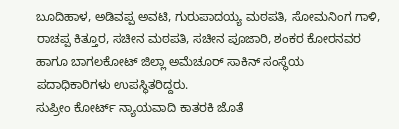ಬೂದಿಹಾಳ, ಅಡಿವಪ್ಪ ಅವಟಿ, ಗುರುಪಾದಯ್ಯ ಮಠಪತಿ, ಸೋಮನಿಂಗ ಗಾಳಿ, ರಾಚಪ್ಪ ಕಿತ್ತೂರ, ಸಚೀನ ಮಠಪತಿ, ಸಚೀನ ಪೂಜಾರಿ, ಶಂಕರ ಕೋರನವರ ಹಾಗೂ ಬಾಗಲಕೋಟ್ ಜಿಲ್ಲಾ ಅಮೆಚೂರ್ ಸಾಕಿನ್ ಸಂಸ್ಥೆಯ ಪದಾಧಿಕಾರಿಗಳು ಉಪಸ್ಥಿತರಿದ್ದರು.
ಸುಪ್ರೀಂ ಕೋರ್ಟ್ ನ್ಯಾಯವಾದಿ ಕಾತರಕಿ ಜೊತೆ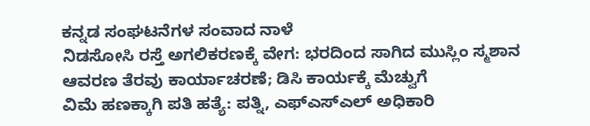ಕನ್ನಡ ಸಂಘಟನೆಗಳ ಸಂವಾದ ನಾಳೆ
ನಿಡಸೋಸಿ ರಸ್ತೆ ಅಗಲಿಕರಣಕ್ಕೆ ವೇಗ: ಭರದಿಂದ ಸಾಗಿದ ಮುಸ್ಲಿಂ ಸ್ಮಶಾನ ಆವರಣ ತೆರವು ಕಾರ್ಯಾಚರಣೆ; ಡಿಸಿ ಕಾರ್ಯಕ್ಕೆ ಮೆಚ್ವುಗೆ
ವಿಮೆ ಹಣಕ್ಕಾಗಿ ಪತಿ ಹತ್ಯೆ: ಪತ್ನಿ, ಎಫ್ಎಸ್ಎಲ್ ಅಧಿಕಾರಿ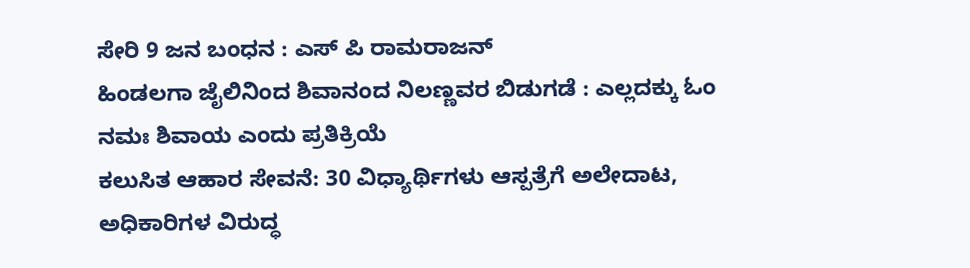ಸೇರಿ 9 ಜನ ಬಂಧನ : ಎಸ್ ಪಿ ರಾಮರಾಜನ್
ಹಿಂಡಲಗಾ ಜೈಲಿನಿಂದ ಶಿವಾನಂದ ನಿಲಣ್ಣವರ ಬಿಡುಗಡೆ : ಎಲ್ಲದಕ್ಕು ಓಂ ನಮಃ ಶಿವಾಯ ಎಂದು ಪ್ರತಿಕ್ರಿಯೆ
ಕಲುಸಿತ ಆಹಾರ ಸೇವನೆ: 30 ವಿಧ್ಯಾರ್ಥಿಗಳು ಆಸ್ಪತ್ರೆಗೆ ಅಲೇದಾಟ, ಅಧಿಕಾರಿಗಳ ವಿರುದ್ಧ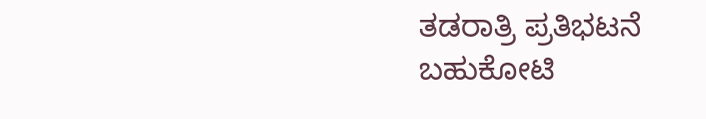ತಡರಾತ್ರಿ ಪ್ರತಿಭಟನೆ
ಬಹುಕೋಟಿ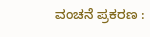ವಂಚನೆ ಪ್ರಕರಣ :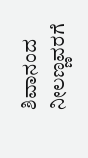ಶಿವಾನಂದ ನೀಲಣ್ಣವರಗೆ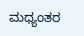ಮಧ್ಯಂತರ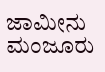ಜಾಮೀನು ಮಂಜೂರು